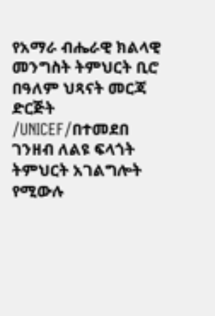የአማራ ብሔራዊ ክልላዊ መንግስት ትምህርት ቢሮ በዓለም ህጻናት መርጃ ድርጅት /UNICEF/በተመደበ ገንዘብ ለልዩ ፍላጎት ትምህርት አገልግሎት የሚውሉ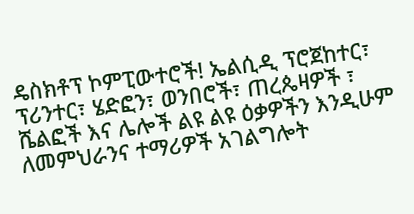ዴስክቶፕ ኮምፒውተሮች! ኤልሲዲ ፕሮጀከተር፣ ፕሪንተር፣ ሄድፎን፣ ወንበሮች፣ ጠረጴዛዎች ፣ ሼልፎች እና ሌሎች ልዩ ልዩ ዕቃዎችን እንዲሁም ለመምህራንና ተማሪዎች አገልግሎት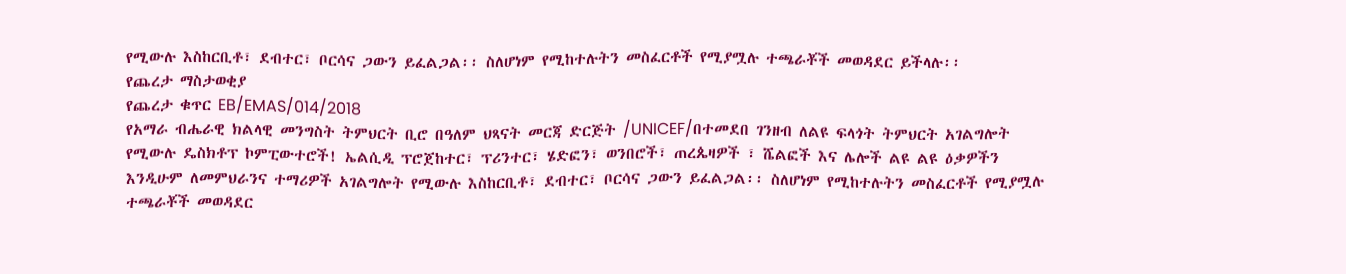የሚውሉ እስከርቢቶ፣ ደብተር፣ ቦርሳና ጋውን ይፈልጋል፡፡ ስለሆነም የሚከተሉትን መስፈርቶች የሚያሟሉ ተጫራቾች መወዳደር ይችላሉ፡፡
የጨረታ ማስታወቂያ
የጨረታ ቁጥር EB/EMAS/014/2018
የአማራ ብሔራዊ ክልላዊ መንግስት ትምህርት ቢሮ በዓለም ህጻናት መርጃ ድርጅት /UNICEF/በተመደበ ገንዘብ ለልዩ ፍላጎት ትምህርት አገልግሎት የሚውሉ ዴስክቶፕ ኮምፒውተሮች! ኤልሲዲ ፕሮጀከተር፣ ፕሪንተር፣ ሄድፎን፣ ወንበሮች፣ ጠረጴዛዎች ፣ ሼልፎች እና ሌሎች ልዩ ልዩ ዕቃዎችን እንዲሁም ለመምህራንና ተማሪዎች አገልግሎት የሚውሉ እስከርቢቶ፣ ደብተር፣ ቦርሳና ጋውን ይፈልጋል፡፡ ስለሆነም የሚከተሉትን መስፈርቶች የሚያሟሉ ተጫራቾች መወዳደር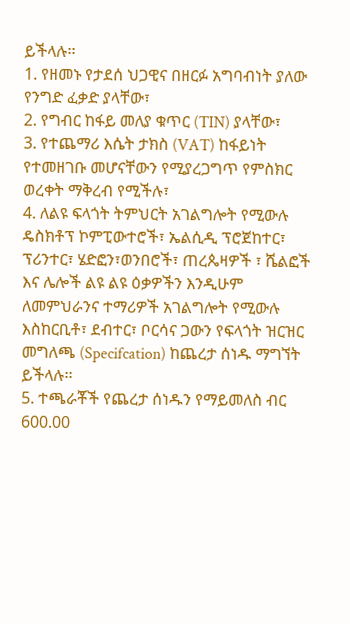ይችላሉ፡፡
1. የዘመኑ የታደሰ ህጋዊና በዘርፉ አግባብነት ያለው የንግድ ፈቃድ ያላቸው፣
2. የግብር ከፋይ መለያ ቁጥር (TIN) ያላቸው፣
3. የተጨማሪ እሴት ታክስ (VAT) ከፋይነት የተመዘገቡ መሆናቸውን የሚያረጋግጥ የምስክር ወረቀት ማቅረብ የሚችሉ፣
4. ለልዩ ፍላጎት ትምህርት አገልግሎት የሚውሉ ዴስክቶፕ ኮምፒውተሮች፣ ኤልሲዲ ፕሮጀከተር፣ ፕሪንተር፣ ሄድፎን፣ወንበሮች፣ ጠረጴዛዎች ፣ ሼልፎች እና ሌሎች ልዩ ልዩ ዕቃዎችን እንዲሁም ለመምህራንና ተማሪዎች አገልግሎት የሚውሉ እስከርቢቶ፣ ደብተር፣ ቦርሳና ጋውን የፍላጎት ዝርዝር መግለጫ (Specifcation) ከጨረታ ሰነዱ ማግኘት ይችላሉ፡፡
5. ተጫራቾች የጨረታ ሰነዱን የማይመለስ ብር 600.00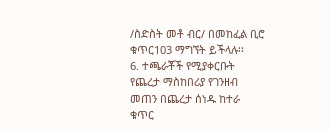/ስድስት መቶ ብር/ በመከፈል ቢሮ ቁጥር103 ማግኘት ይችላሉ፡፡
6. ተጫራቾች የሚያቀርቡት የጨረታ ማስከበሪያ የገንዘብ መጠን በጨረታ ሰነዱ ከተራ ቁጥር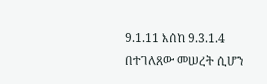9.1.11 እሰከ 9.3.1.4 በተገለጸው መሠረት ሲሆን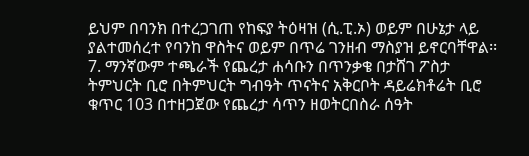ይህም በባንክ በተረጋገጠ የከፍያ ትዕዛዝ (ሲ.ፒ.ኦ) ወይም በሁኔታ ላይ ያልተመሰረተ የባንከ ዋስትና ወይም በጥሬ ገንዘብ ማስያዝ ይኖርባቸዋል፡፡
7. ማንኛውም ተጫራች የጨረታ ሐሳቡን በጥንቃቄ በታሸገ ፖስታ ትምህርት ቢሮ በትምህርት ግብዓት ጥናትና አቅርቦት ዳይሬክቶሬት ቢሮ ቁጥር 103 በተዘጋጀው የጨረታ ሳጥን ዘወትርበስራ ሰዓት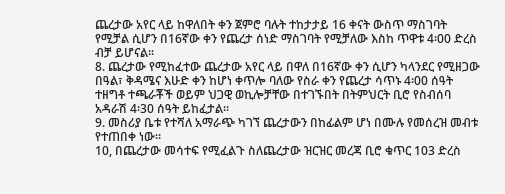ጨረታው አየር ላይ ከዋለበት ቀን ጀምሮ ባሉት ተከታታይ 16 ቀናት ውስጥ ማስገባት የሚቻል ሲሆን በ16ኛው ቀን የጨረታ ሰነድ ማስገባት የሚቻለው እስከ ጥዋቱ 4፡00 ድረስ ብቻ ይሆናል፡፡
8. ጨረታው የሚከፈተው ጨረታው አየር ላይ በዋለ በ16ኛው ቀን ሲሆን ካላንደር የሚዘጋው በዓል፣ ቅዳሜና እሁድ ቀን ከሆነ ቀጥሎ ባለው የስራ ቀን የጨረታ ሳጥኑ 4፡00 ሰዓት ተዘግቶ ተጫራቾች ወይም ህጋዊ ወኪሎቻቸው በተገኙበት በትምህርት ቢሮ የስብሰባ አዳራሽ 4፡30 ሰዓት ይከፈታል፡፡
9. መስሪያ ቤቱ የተሻለ አማራጭ ካገኘ ጨረታውን በከፊልም ሆነ በሙሉ የመሰረዝ መብቱ የተጠበቀ ነው፡፡
10, በጨረታው መሳተፍ የሚፈልጉ ስለጨረታው ዝርዝር መረጃ ቢሮ ቁጥር 103 ድረስ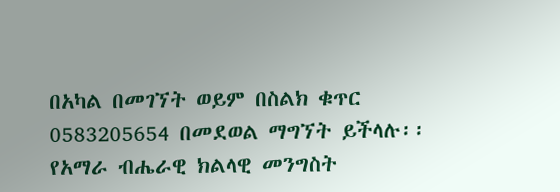በአካል በመገኘት ወይም በስልክ ቁጥር 0583205654 በመደወል ማግኘት ይችላሉ፡፡
የአማራ ብሔራዊ ክልላዊ መንግስት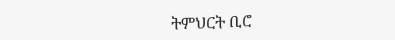ትምህርት ቢሮ